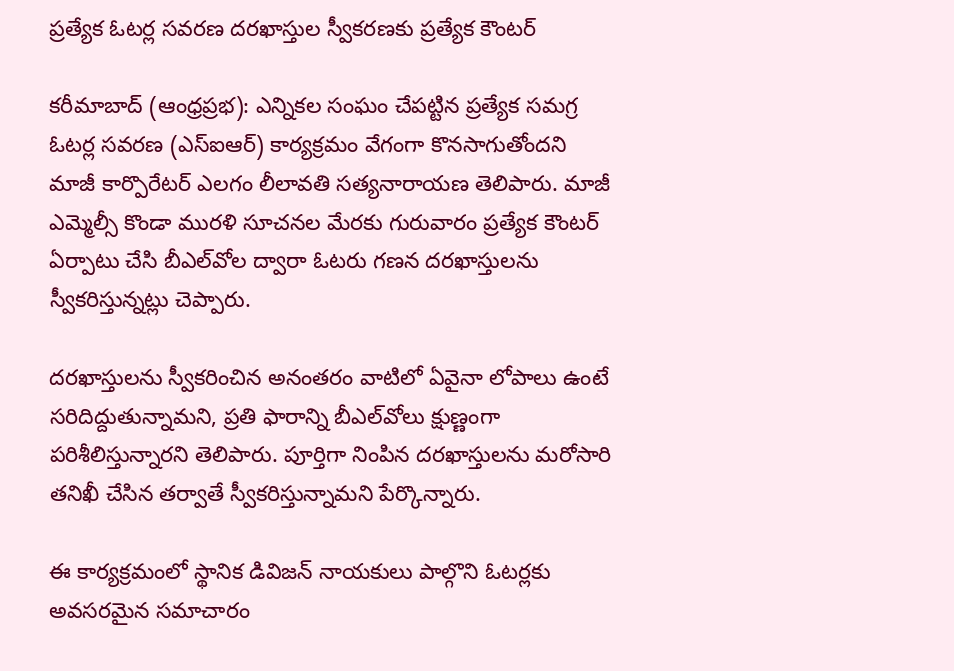ప్రత్యేక ఓటర్ల సవరణ దరఖాస్తుల స్వీకరణకు ప్రత్యేక కౌంటర్

కరీమాబాద్ (ఆంధ్రప్రభ): ఎన్నికల సంఘం చేపట్టిన ప్రత్యేక సమగ్ర ఓటర్ల సవరణ (ఎస్‌ఐఆర్) కార్యక్రమం వేగంగా కొనసాగుతోందని మాజీ కార్పొరేటర్ ఎలగం లీలావతి సత్యనారాయణ తెలిపారు. మాజీ ఎమ్మెల్సీ కొండా మురళి సూచనల మేరకు గురువారం ప్రత్యేక కౌంటర్ ఏర్పాటు చేసి బీఎల్‌వోల ద్వారా ఓటరు గణన దరఖాస్తులను స్వీకరిస్తున్నట్లు చెప్పారు.

దరఖాస్తులను స్వీకరించిన అనంతరం వాటిలో ఏవైనా లోపాలు ఉంటే సరిదిద్దుతున్నామని, ప్రతి ఫారాన్ని బీఎల్‌వోలు క్షుణ్ణంగా పరిశీలిస్తున్నారని తెలిపారు. పూర్తిగా నింపిన దరఖాస్తులను మరోసారి తనిఖీ చేసిన తర్వాతే స్వీకరిస్తున్నామని పేర్కొన్నారు.

ఈ కార్యక్రమంలో స్థానిక డివిజన్ నాయకులు పాల్గొని ఓటర్లకు అవసరమైన సమాచారం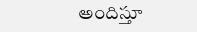అందిస్తూ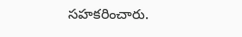సహకరించారు.